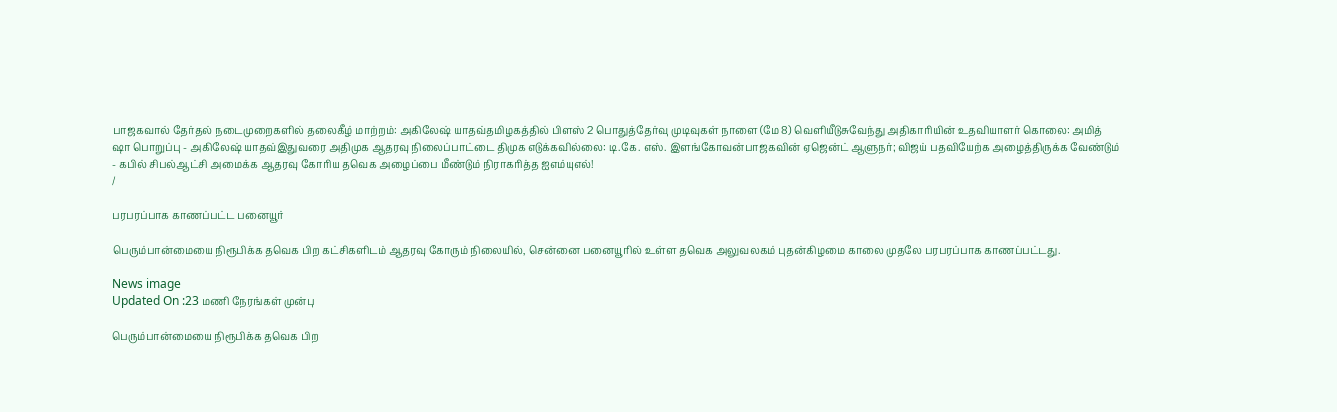பாஜகவால் தேர்தல் நடைமுறைகளில் தலைகீழ் மாற்றம்: அகிலேஷ் யாதவ்தமிழகத்தில் பிளஸ் 2 பொதுத்தேர்வு முடிவுகள் நாளை (மே 8) வெளியீடுசுவேந்து அதிகாரியின் உதவியாளர் கொலை: அமித் ஷா பொறுப்பு - அகிலேஷ் யாதவ்இதுவரை அதிமுக ஆதரவு நிலைப்பாட்டை திமுக எடுக்கவில்லை: டி.கே. எஸ். இளங்கோவன்பாஜகவின் ஏஜென்ட் ஆளுநர்; விஜய் பதவியேற்க அழைத்திருக்க வேண்டும் - கபில் சிபல்ஆட்சி அமைக்க ஆதரவு கோரிய தவெக அழைப்பை மீண்டும் நிராகரித்த ஐஎம்யுஎல்!
/

பரபரப்பாக காணப்பட்ட பனையூர்

பெரும்பான்மையை நிரூபிக்க தவெக பிற கட்சிகளிடம் ஆதரவு கோரும் நிலையில், சென்னை பனையூரில் உள்ள தவெக அலுவலகம் புதன்கிழமை காலை முதலே பரபரப்பாக காணப்பட்டது.

News image
Updated On :23 மணி நேரங்கள் முன்பு

பெரும்பான்மையை நிரூபிக்க தவெக பிற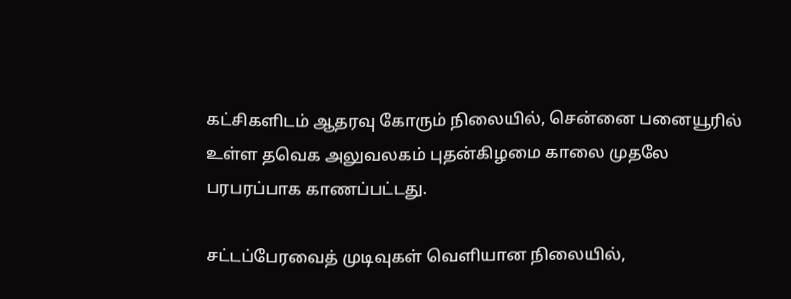கட்சிகளிடம் ஆதரவு கோரும் நிலையில், சென்னை பனையூரில் உள்ள தவெக அலுவலகம் புதன்கிழமை காலை முதலே பரபரப்பாக காணப்பட்டது.

சட்டப்பேரவைத் முடிவுகள் வெளியான நிலையில்,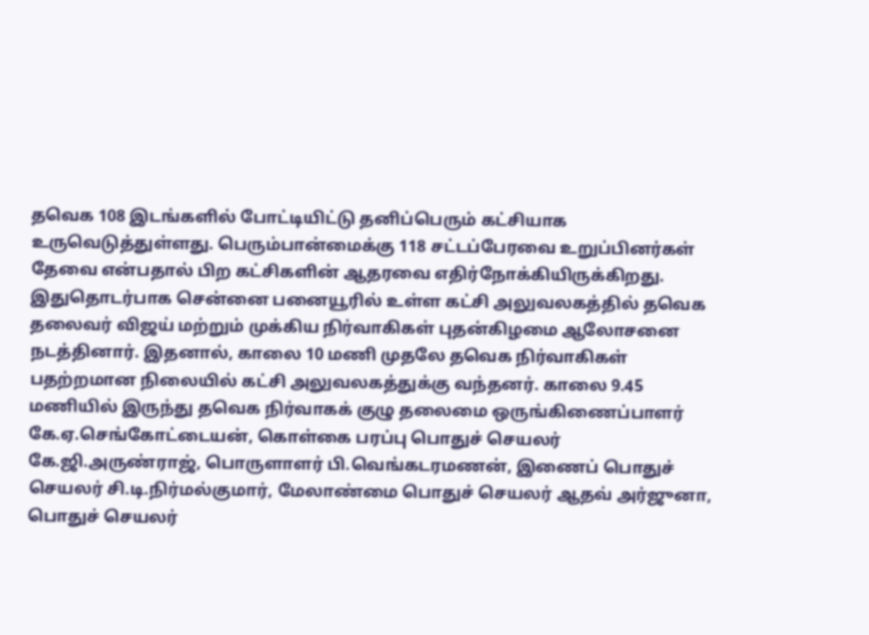தவெக 108 இடங்களில் போட்டியிட்டு தனிப்பெரும் கட்சியாக உருவெடுத்துள்ளது. பெரும்பான்மைக்கு 118 சட்டப்பேரவை உறுப்பினர்கள் தேவை என்பதால் பிற கட்சிகளின் ஆதரவை எதிர்நோக்கியிருக்கிறது. இதுதொடர்பாக சென்னை பனையூரில் உள்ள கட்சி அலுவலகத்தில் தவெக தலைவர் விஜய் மற்றும் முக்கிய நிர்வாகிகள் புதன்கிழமை ஆலோசனை நடத்தினார். இதனால், காலை 10 மணி முதலே தவெக நிர்வாகிகள் பதற்றமான நிலையில் கட்சி அலுவலகத்துக்கு வந்தனர். காலை 9.45 மணியில் இருந்து தவெக நிர்வாகக் குழு தலைமை ஒருங்கிணைப்பாளர்  கே.ஏ.செங்கோட்டையன், கொள்கை பரப்பு பொதுச் செயலர் கே.ஜி.அருண்ராஜ், பொருளாளர் பி.வெங்கடரமணன், இணைப் பொதுச் செயலர் சி.டி.நிர்மல்குமார், மேலாண்மை பொதுச் செயலர் ஆதவ் அர்ஜுனா, பொதுச் செயலர்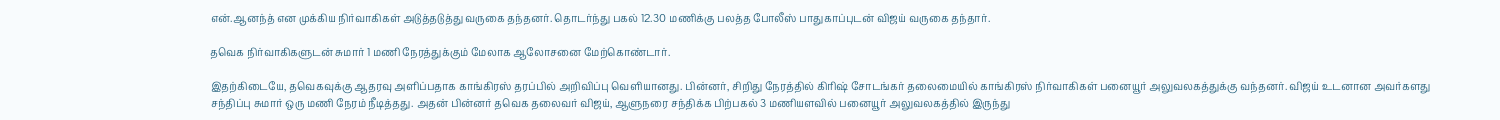என்.ஆனந்த் என முக்கிய நிர்வாகிகள் அடுத்தடுத்து வருகை தந்தனர். தொடர்ந்து பகல் 12.30 மணிக்கு பலத்த போலீஸ் பாதுகாப்புடன் விஜய் வருகை தந்தார்.

தவெக நிர்வாகிகளுடன் சுமார் 1 மணி நேரத்துக்கும் மேலாக ஆலோசனை மேற்கொண்டார்.

இதற்கிடையே, தவெகவுக்கு ஆதரவு அளிப்பதாக காங்கிரஸ் தரப்பில் அறிவிப்பு வெளியானது. பின்னர், சிறிது நேரத்தில் கிரிஷ் சோடங்கர் தலைமையில் காங்கிரஸ் நிர்வாகிகள் பனையூர் அலுவலகத்துக்கு வந்தனர். விஜய் உடனான அவர்களது சந்திப்பு சுமார் ஒரு மணி நேரம் நீடித்தது. அதன் பின்னர் தவெக தலைவர் விஜய், ஆளுநரை சந்திக்க பிற்பகல் 3 மணியளவில் பனையூர் அலுவலகத்தில் இருந்து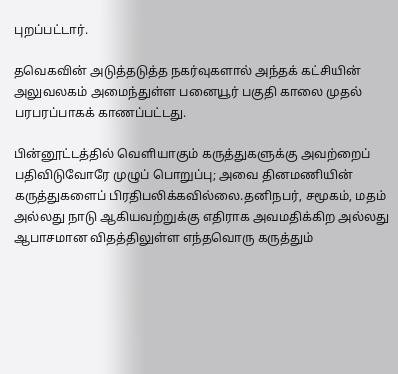புறப்பட்டார்.

தவெகவின் அடுத்தடுத்த நகர்வுகளால் அந்தக் கட்சியின் அலுவலகம் அமைந்துள்ள பனையூர் பகுதி காலை முதல் பரபரப்பாகக் காணப்பட்டது.

பின்னூட்டத்தில் வெளியாகும் கருத்துகளுக்கு அவற்றைப் பதிவிடுவோரே முழுப் பொறுப்பு; அவை தினமணியின் கருத்துகளைப் பிரதிபலிக்கவில்லை.தனிநபர், சமூகம், மதம் அல்லது நாடு ஆகியவற்றுக்கு எதிராக அவமதிக்கிற அல்லது ஆபாசமான விதத்திலுள்ள எந்தவொரு கருத்தும்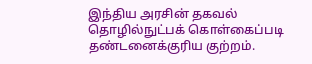இந்திய அரசின் தகவல் தொழில்நுட்பக் கொள்கைப்படி தண்டனைக்குரிய குற்றம்.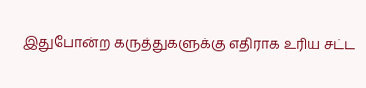இதுபோன்ற கருத்துகளுக்கு எதிராக உரிய சட்ட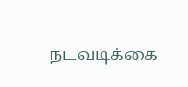நடவடிக்கை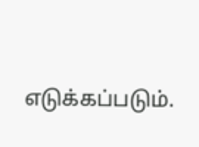எடுக்கப்படும்.